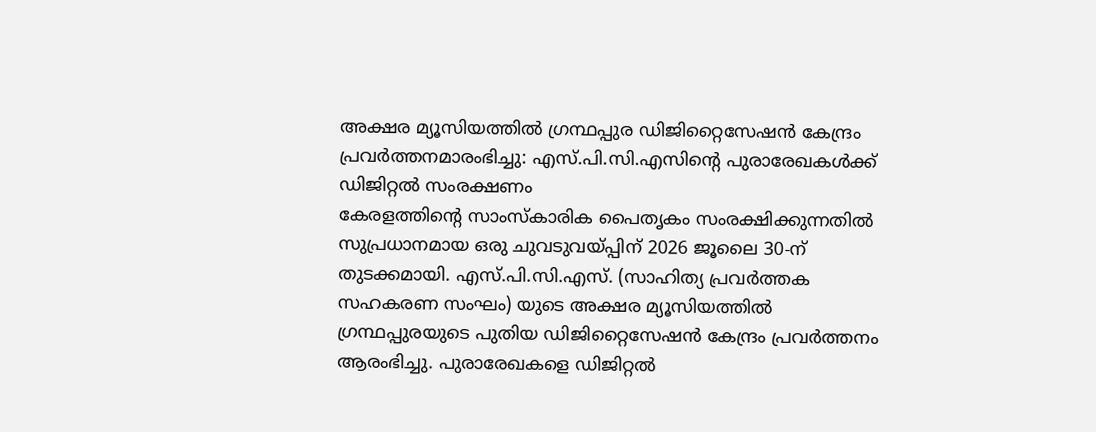അക്ഷര മ്യൂസിയത്തിൽ ഗ്രന്ഥപ്പുര ഡിജിറ്റൈസേഷൻ കേന്ദ്രം പ്രവർത്തനമാരംഭിച്ചു: എസ്.പി.സി.എസിൻ്റെ പുരാരേഖകൾക്ക് ഡിജിറ്റൽ സംരക്ഷണം
കേരളത്തിൻ്റെ സാംസ്കാരിക പൈതൃകം സംരക്ഷിക്കുന്നതിൽ സുപ്രധാനമായ ഒരു ചുവടുവയ്പ്പിന് 2026 ജൂലൈ 30-ന് തുടക്കമായി. എസ്.പി.സി.എസ്. (സാഹിത്യ പ്രവർത്തക സഹകരണ സംഘം) യുടെ അക്ഷര മ്യൂസിയത്തിൽ ഗ്രന്ഥപ്പുരയുടെ പുതിയ ഡിജിറ്റൈസേഷൻ കേന്ദ്രം പ്രവർത്തനം ആരംഭിച്ചു. പുരാരേഖകളെ ഡിജിറ്റൽ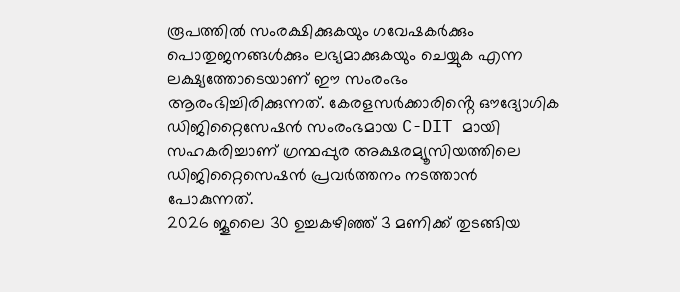രൂപത്തിൽ സംരക്ഷിക്കുകയും ഗവേഷകർക്കും പൊതുജനങ്ങൾക്കും ലഭ്യമാക്കുകയും ചെയ്യുക എന്ന ലക്ഷ്യത്തോടെയാണ് ഈ സംരംഭം ആരംഭിച്ചിരിക്കുന്നത്. കേരളസർക്കാരിൻ്റെ ഔദ്യോഗിക ഡിജിറ്റൈസേഷൻ സംരംഭമായ C-DIT മായി സഹകരിച്ചാണ് ഗ്രന്ഥപ്പുര അക്ഷരമ്യൂസിയത്തിലെ ഡിജിറ്റൈസെഷൻ പ്രവർത്തനം നടത്താൻ പോകുന്നത്.
2026 ജൂലൈ 30 ഉച്ചകഴിഞ്ഞ് 3 മണിക്ക് തുടങ്ങിയ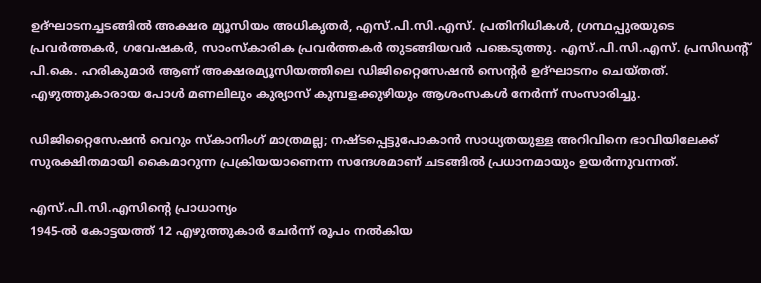ഉദ്ഘാടനച്ചടങ്ങിൽ അക്ഷര മ്യൂസിയം അധികൃതർ, എസ്.പി.സി.എസ്. പ്രതിനിധികൾ, ഗ്രന്ഥപ്പുരയുടെ പ്രവർത്തകർ, ഗവേഷകർ, സാംസ്കാരിക പ്രവർത്തകർ തുടങ്ങിയവർ പങ്കെടുത്തു. എസ്.പി.സി.എസ്. പ്രസിഡൻ്റ് പി.കെ. ഹരികുമാർ ആണ് അക്ഷരമ്യൂസിയത്തിലെ ഡിജിറ്റൈസേഷൻ സെൻ്റർ ഉദ്ഘാടനം ചെയ്തത്. എഴുത്തുകാരായ പോൾ മണലിലും കുര്യാസ് കുമ്പളക്കുഴിയും ആശംസകൾ നേർന്ന് സംസാരിച്ചു.

ഡിജിറ്റൈസേഷൻ വെറും സ്കാനിംഗ് മാത്രമല്ല; നഷ്ടപ്പെട്ടുപോകാൻ സാധ്യതയുള്ള അറിവിനെ ഭാവിയിലേക്ക് സുരക്ഷിതമായി കൈമാറുന്ന പ്രക്രിയയാണെന്ന സന്ദേശമാണ് ചടങ്ങിൽ പ്രധാനമായും ഉയർന്നുവന്നത്.

എസ്.പി.സി.എസിൻ്റെ പ്രാധാന്യം
1945-ൽ കോട്ടയത്ത് 12 എഴുത്തുകാർ ചേർന്ന് രൂപം നൽകിയ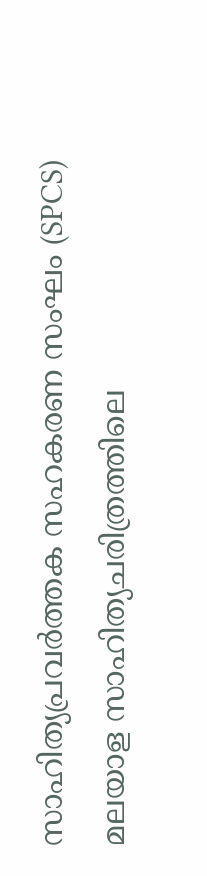സാഹിത്യപ്രവർത്തക സഹകരണ സംഘം (SPCS) മലയാള സാഹിത്യചരിത്രത്തിലെ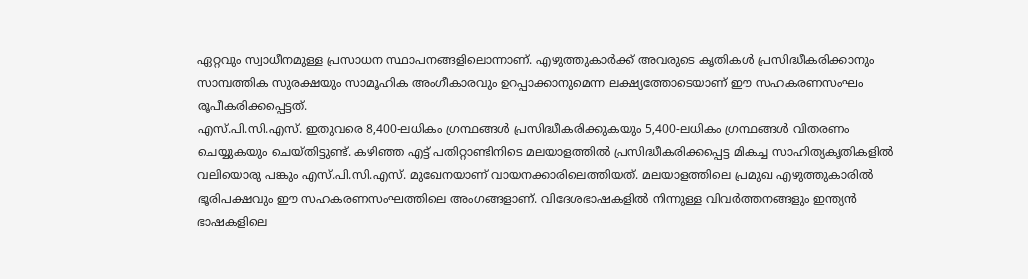ഏറ്റവും സ്വാധീനമുള്ള പ്രസാധന സ്ഥാപനങ്ങളിലൊന്നാണ്. എഴുത്തുകാർക്ക് അവരുടെ കൃതികൾ പ്രസിദ്ധീകരിക്കാനും സാമ്പത്തിക സുരക്ഷയും സാമൂഹിക അംഗീകാരവും ഉറപ്പാക്കാനുമെന്ന ലക്ഷ്യത്തോടെയാണ് ഈ സഹകരണസംഘം രൂപീകരിക്കപ്പെട്ടത്.
എസ്.പി.സി.എസ്. ഇതുവരെ 8,400-ലധികം ഗ്രന്ഥങ്ങൾ പ്രസിദ്ധീകരിക്കുകയും 5,400-ലധികം ഗ്രന്ഥങ്ങൾ വിതരണം ചെയ്യുകയും ചെയ്തിട്ടുണ്ട്. കഴിഞ്ഞ എട്ട് പതിറ്റാണ്ടിനിടെ മലയാളത്തിൽ പ്രസിദ്ധീകരിക്കപ്പെട്ട മികച്ച സാഹിത്യകൃതികളിൽ വലിയൊരു പങ്കും എസ്.പി.സി.എസ്. മുഖേനയാണ് വായനക്കാരിലെത്തിയത്. മലയാളത്തിലെ പ്രമുഖ എഴുത്തുകാരിൽ ഭൂരിപക്ഷവും ഈ സഹകരണസംഘത്തിലെ അംഗങ്ങളാണ്. വിദേശഭാഷകളിൽ നിന്നുള്ള വിവർത്തനങ്ങളും ഇന്ത്യൻ ഭാഷകളിലെ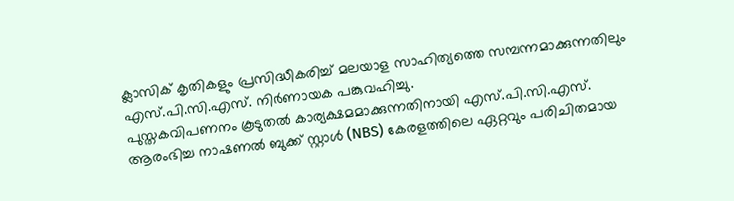ക്ലാസിക് കൃതികളും പ്രസിദ്ധീകരിച്ച് മലയാള സാഹിത്യത്തെ സമ്പന്നമാക്കുന്നതിലും എസ്.പി.സി.എസ്. നിർണായക പങ്കുവഹിച്ചു.
പുസ്തകവിപണനം കൂടുതൽ കാര്യക്ഷമമാക്കുന്നതിനായി എസ്.പി.സി.എസ്. ആരംഭിച്ച നാഷണൽ ബുക്ക് സ്റ്റാൾ (NBS) കേരളത്തിലെ ഏറ്റവും പരിചിതമായ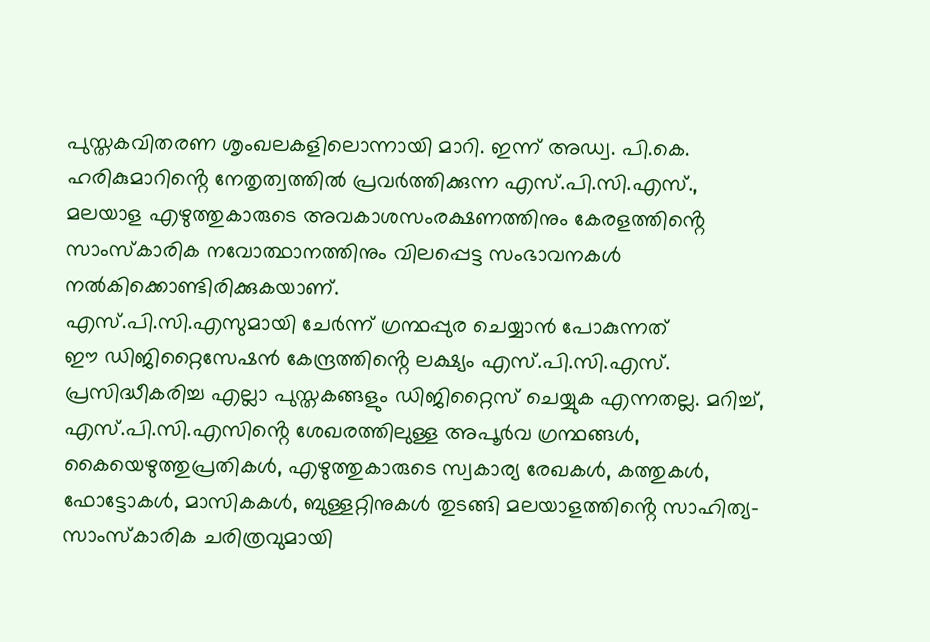പുസ്തകവിതരണ ശൃംഖലകളിലൊന്നായി മാറി. ഇന്ന് അഡ്വ. പി.കെ. ഹരികുമാറിൻ്റെ നേതൃത്വത്തിൽ പ്രവർത്തിക്കുന്ന എസ്.പി.സി.എസ്., മലയാള എഴുത്തുകാരുടെ അവകാശസംരക്ഷണത്തിനും കേരളത്തിൻ്റെ സാംസ്കാരിക നവോത്ഥാനത്തിനും വിലപ്പെട്ട സംഭാവനകൾ നൽകിക്കൊണ്ടിരിക്കുകയാണ്.
എസ്.പി.സി.എസുമായി ചേർന്ന് ഗ്രന്ഥപ്പുര ചെയ്യാൻ പോകുന്നത്
ഈ ഡിജിറ്റൈസേഷൻ കേന്ദ്രത്തിൻ്റെ ലക്ഷ്യം എസ്.പി.സി.എസ്. പ്രസിദ്ധീകരിച്ച എല്ലാ പുസ്തകങ്ങളും ഡിജിറ്റൈസ് ചെയ്യുക എന്നതല്ല. മറിച്ച്, എസ്.പി.സി.എസിൻ്റെ ശേഖരത്തിലുള്ള അപൂർവ ഗ്രന്ഥങ്ങൾ, കൈയെഴുത്തുപ്രതികൾ, എഴുത്തുകാരുടെ സ്വകാര്യ രേഖകൾ, കത്തുകൾ, ഫോട്ടോകൾ, മാസികകൾ, ബുള്ളറ്റിനുകൾ തുടങ്ങി മലയാളത്തിൻ്റെ സാഹിത്യ-സാംസ്കാരിക ചരിത്രവുമായി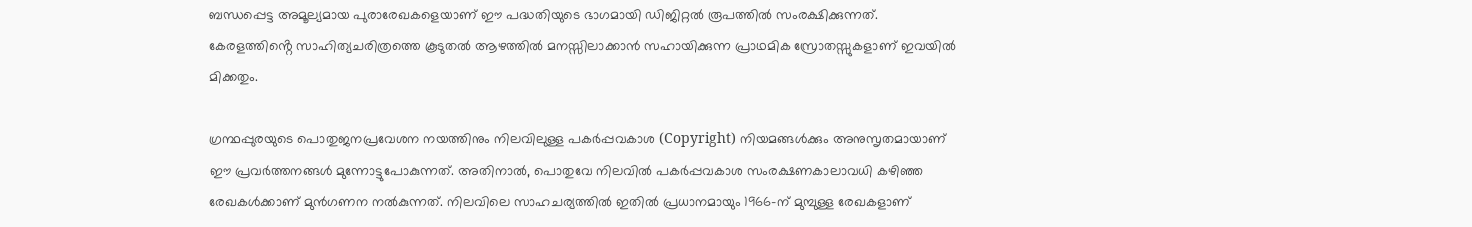ബന്ധപ്പെട്ട അമൂല്യമായ പുരാരേഖകളെയാണ് ഈ പദ്ധതിയുടെ ഭാഗമായി ഡിജിറ്റൽ രൂപത്തിൽ സംരക്ഷിക്കുന്നത്. കേരളത്തിൻ്റെ സാഹിത്യചരിത്രത്തെ കൂടുതൽ ആഴത്തിൽ മനസ്സിലാക്കാൻ സഹായിക്കുന്ന പ്രാഥമിക സ്രോതസ്സുകളാണ് ഇവയിൽ മിക്കതും.

ഗ്രന്ഥപ്പുരയുടെ പൊതുജനപ്രവേശന നയത്തിനും നിലവിലുള്ള പകർപ്പവകാശ (Copyright) നിയമങ്ങൾക്കും അനുസൃതമായാണ് ഈ പ്രവർത്തനങ്ങൾ മുന്നോട്ടുപോകുന്നത്. അതിനാൽ, പൊതുവേ നിലവിൽ പകർപ്പവകാശ സംരക്ഷണകാലാവധി കഴിഞ്ഞ രേഖകൾക്കാണ് മുൻഗണന നൽകുന്നത്. നിലവിലെ സാഹചര്യത്തിൽ ഇതിൽ പ്രധാനമായും 1966-ന് മുമ്പുള്ള രേഖകളാണ്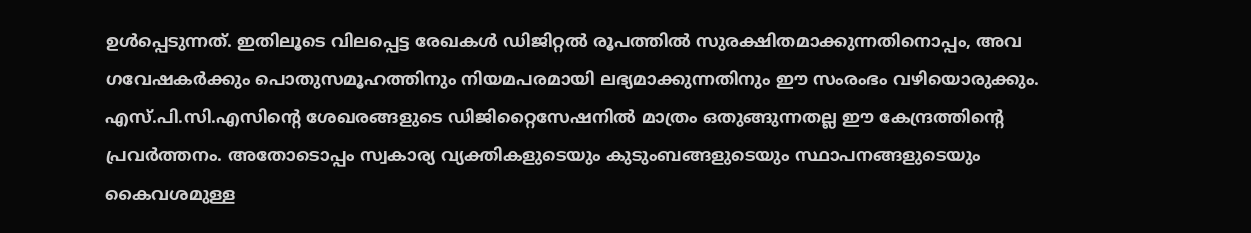ഉൾപ്പെടുന്നത്. ഇതിലൂടെ വിലപ്പെട്ട രേഖകൾ ഡിജിറ്റൽ രൂപത്തിൽ സുരക്ഷിതമാക്കുന്നതിനൊപ്പം, അവ ഗവേഷകർക്കും പൊതുസമൂഹത്തിനും നിയമപരമായി ലഭ്യമാക്കുന്നതിനും ഈ സംരംഭം വഴിയൊരുക്കും.
എസ്.പി.സി.എസിൻ്റെ ശേഖരങ്ങളുടെ ഡിജിറ്റൈസേഷനിൽ മാത്രം ഒതുങ്ങുന്നതല്ല ഈ കേന്ദ്രത്തിൻ്റെ പ്രവർത്തനം. അതോടൊപ്പം സ്വകാര്യ വ്യക്തികളുടെയും കുടുംബങ്ങളുടെയും സ്ഥാപനങ്ങളുടെയും കൈവശമുള്ള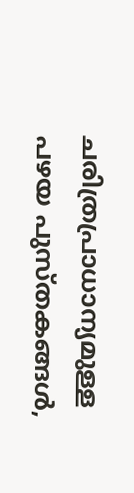ചരിത്രപ്രാധാന്യമുള്ള പഴയ പുസ്തകങ്ങൾ,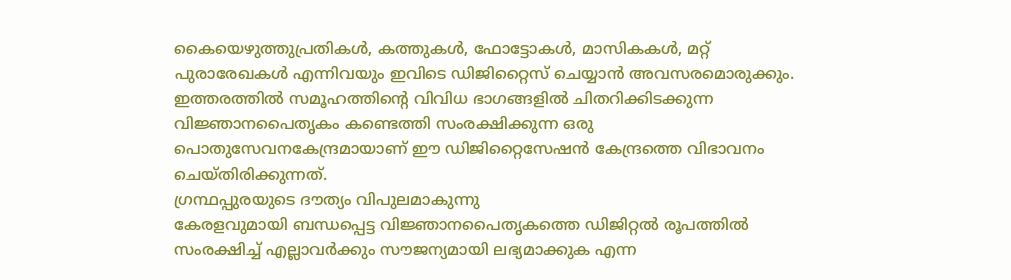കൈയെഴുത്തുപ്രതികൾ, കത്തുകൾ, ഫോട്ടോകൾ, മാസികകൾ, മറ്റ് പുരാരേഖകൾ എന്നിവയും ഇവിടെ ഡിജിറ്റൈസ് ചെയ്യാൻ അവസരമൊരുക്കും. ഇത്തരത്തിൽ സമൂഹത്തിൻ്റെ വിവിധ ഭാഗങ്ങളിൽ ചിതറിക്കിടക്കുന്ന വിജ്ഞാനപൈതൃകം കണ്ടെത്തി സംരക്ഷിക്കുന്ന ഒരു പൊതുസേവനകേന്ദ്രമായാണ് ഈ ഡിജിറ്റൈസേഷൻ കേന്ദ്രത്തെ വിഭാവനം ചെയ്തിരിക്കുന്നത്.
ഗ്രന്ഥപ്പുരയുടെ ദൗത്യം വിപുലമാകുന്നു
കേരളവുമായി ബന്ധപ്പെട്ട വിജ്ഞാനപൈതൃകത്തെ ഡിജിറ്റൽ രൂപത്തിൽ സംരക്ഷിച്ച് എല്ലാവർക്കും സൗജന്യമായി ലഭ്യമാക്കുക എന്ന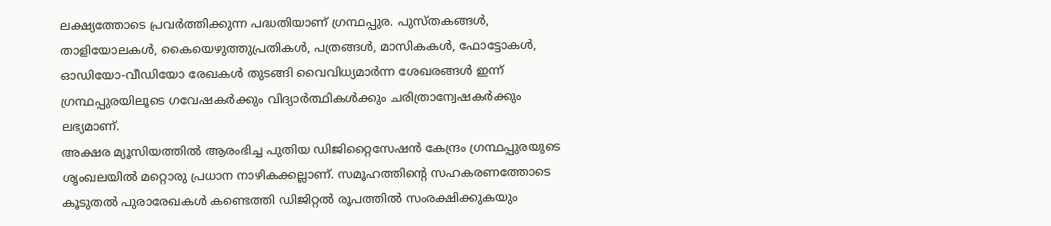ലക്ഷ്യത്തോടെ പ്രവർത്തിക്കുന്ന പദ്ധതിയാണ് ഗ്രന്ഥപ്പുര. പുസ്തകങ്ങൾ, താളിയോലകൾ, കൈയെഴുത്തുപ്രതികൾ, പത്രങ്ങൾ, മാസികകൾ, ഫോട്ടോകൾ, ഓഡിയോ-വീഡിയോ രേഖകൾ തുടങ്ങി വൈവിധ്യമാർന്ന ശേഖരങ്ങൾ ഇന്ന് ഗ്രന്ഥപ്പുരയിലൂടെ ഗവേഷകർക്കും വിദ്യാർത്ഥികൾക്കും ചരിത്രാന്വേഷകർക്കും ലഭ്യമാണ്.
അക്ഷര മ്യൂസിയത്തിൽ ആരംഭിച്ച പുതിയ ഡിജിറ്റൈസേഷൻ കേന്ദ്രം ഗ്രന്ഥപ്പുരയുടെ ശൃംഖലയിൽ മറ്റൊരു പ്രധാന നാഴികക്കല്ലാണ്. സമൂഹത്തിൻ്റെ സഹകരണത്തോടെ കൂടുതൽ പുരാരേഖകൾ കണ്ടെത്തി ഡിജിറ്റൽ രൂപത്തിൽ സംരക്ഷിക്കുകയും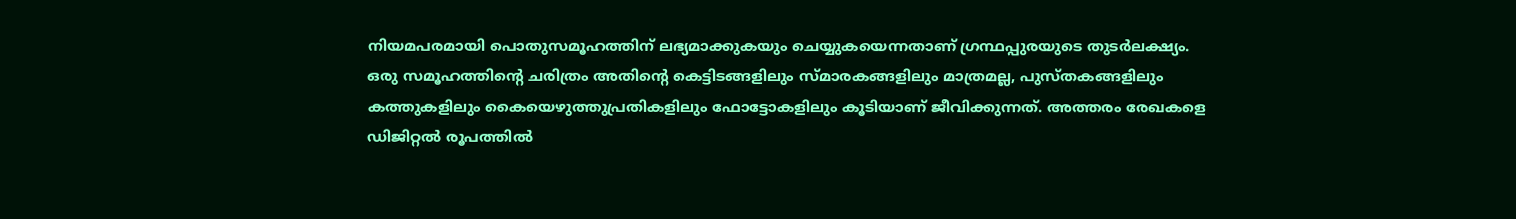നിയമപരമായി പൊതുസമൂഹത്തിന് ലഭ്യമാക്കുകയും ചെയ്യുകയെന്നതാണ് ഗ്രന്ഥപ്പുരയുടെ തുടർലക്ഷ്യം.
ഒരു സമൂഹത്തിൻ്റെ ചരിത്രം അതിൻ്റെ കെട്ടിടങ്ങളിലും സ്മാരകങ്ങളിലും മാത്രമല്ല, പുസ്തകങ്ങളിലും കത്തുകളിലും കൈയെഴുത്തുപ്രതികളിലും ഫോട്ടോകളിലും കൂടിയാണ് ജീവിക്കുന്നത്. അത്തരം രേഖകളെ ഡിജിറ്റൽ രൂപത്തിൽ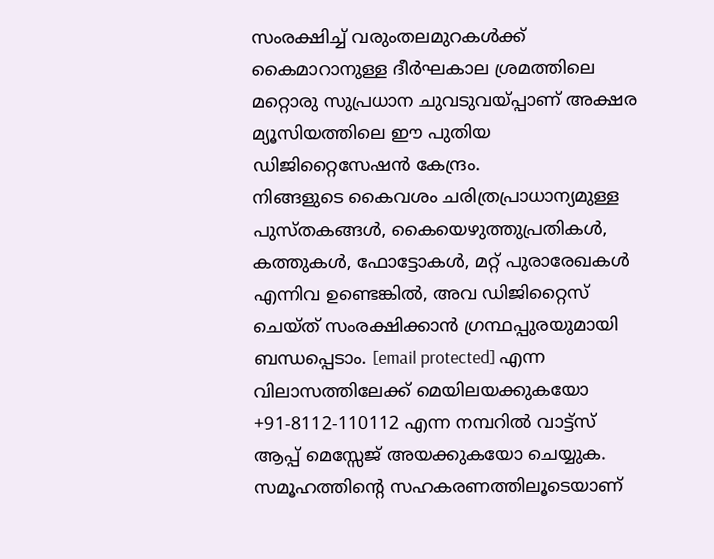സംരക്ഷിച്ച് വരുംതലമുറകൾക്ക് കൈമാറാനുള്ള ദീർഘകാല ശ്രമത്തിലെ മറ്റൊരു സുപ്രധാന ചുവടുവയ്പ്പാണ് അക്ഷര മ്യൂസിയത്തിലെ ഈ പുതിയ ഡിജിറ്റൈസേഷൻ കേന്ദ്രം.
നിങ്ങളുടെ കൈവശം ചരിത്രപ്രാധാന്യമുള്ള പുസ്തകങ്ങൾ, കൈയെഴുത്തുപ്രതികൾ, കത്തുകൾ, ഫോട്ടോകൾ, മറ്റ് പുരാരേഖകൾ എന്നിവ ഉണ്ടെങ്കിൽ, അവ ഡിജിറ്റൈസ് ചെയ്ത് സംരക്ഷിക്കാൻ ഗ്രന്ഥപ്പുരയുമായി ബന്ധപ്പെടാം. [email protected] എന്ന വിലാസത്തിലേക്ക് മെയിലയക്കുകയോ +91-8112-110112 എന്ന നമ്പറിൽ വാട്ട്സ് ആപ്പ് മെസ്സേജ് അയക്കുകയോ ചെയ്യുക. സമൂഹത്തിൻ്റെ സഹകരണത്തിലൂടെയാണ്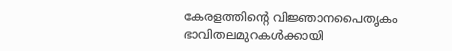കേരളത്തിൻ്റെ വിജ്ഞാനപൈതൃകം ഭാവിതലമുറകൾക്കായി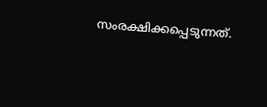സംരക്ഷിക്കപ്പെടുന്നത്.